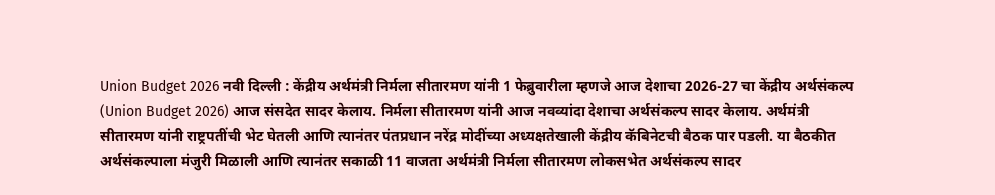Union Budget 2026 नवी दिल्ली : केंद्रीय अर्थमंत्री निर्मला सीतारमण यांनी 1 फेब्रुवारीला म्हणजे आज देशाचा 2026-27 चा केंद्रीय अर्थसंकल्प (Union Budget 2026) आज संसदेत सादर केलाय. निर्मला सीतारमण यांनी आज नवव्यांदा देशाचा अर्थसंकल्प सादर केलाय. अर्थमंत्री सीतारमण यांनी राष्ट्रपतींची भेट घेतली आणि त्यानंतर पंतप्रधान नरेंद्र मोदींच्या अध्यक्षतेखाली केंद्रीय कॅबिनेटची बैठक पार पडली. या बैठकीत अर्थसंकल्पाला मंजुरी मिळाली आणि त्यानंतर सकाळी 11 वाजता अर्थमंत्री निर्मला सीतारमण लोकसभेत अर्थसंकल्प सादर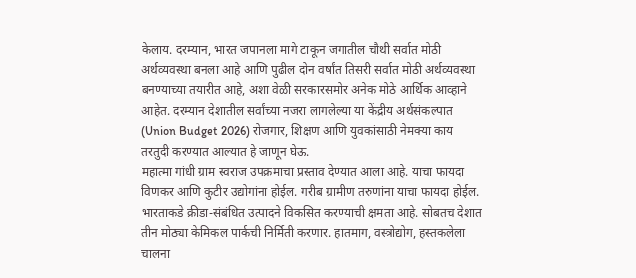केलाय. दरम्यान, भारत जपानला मागे टाकून जगातील चौथी सर्वात मोठी अर्थव्यवस्था बनला आहे आणि पुढील दोन वर्षांत तिसरी सर्वात मोठी अर्थव्यवस्था बनण्याच्या तयारीत आहे, अशा वेळी सरकारसमोर अनेक मोठे आर्थिक आव्हाने आहेत. दरम्यान देशातील सर्वांच्या नजरा लागलेल्या या केंद्रीय अर्थसंकल्पात (Union Budget 2026) रोजगार, शिक्षण आणि युवकांसाठी नेमक्या काय तरतुदी करण्यात आल्यात हे जाणून घेऊ.
महात्मा गांधी ग्राम स्वराज उपक्रमाचा प्रस्ताव देण्यात आला आहे. याचा फायदा विणकर आणि कुटीर उद्योगांना होईल. गरीब ग्रामीण तरुणांना याचा फायदा होईल. भारताकडे क्रीडा-संबंधित उत्पादने विकसित करण्याची क्षमता आहे. सोबतच देशात तीन मोठ्या केमिकल पार्कची निर्मिती करणार. हातमाग, वस्त्रोद्योग, हस्तकलेला चालना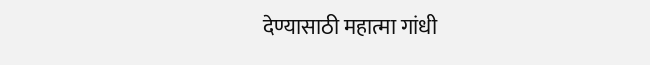देण्यासाठी महात्मा गांधी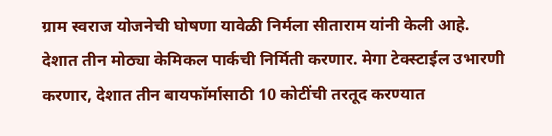ग्राम स्वराज योजनेची घोषणा यावेळी निर्मला सीताराम यांनी केली आहे.
देशात तीन मोठ्या केमिकल पार्कची निर्मिती करणार. मेगा टेक्स्टाईल उभारणी करणार, देशात तीन बायफॉर्मासाठी 10 कोटींची तरतूद करण्यात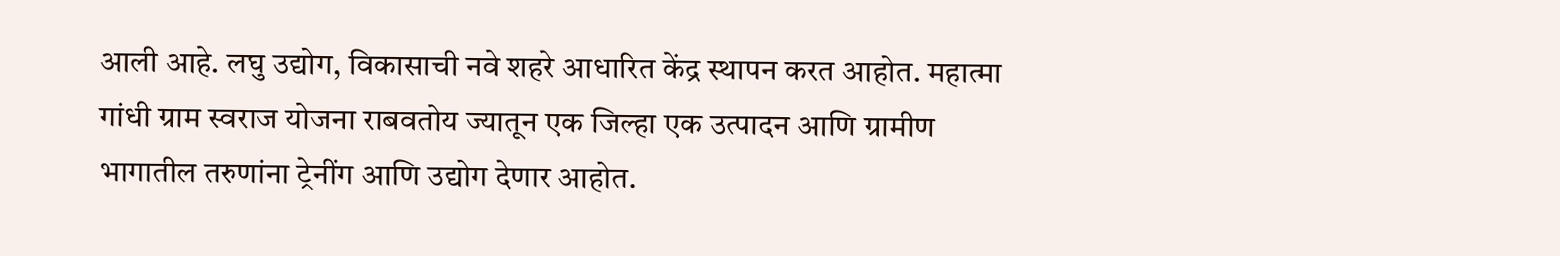आली आहे. लघु उद्योग, विकासाची नवे शहरे आधारित केंद्र स्थापन करत आहोत. महात्मा गांधी ग्राम स्वराज योजना राबवतोय ज्यातून एक जिल्हा एक उत्पादन आणि ग्रामीण भागातील तरुणांना ट्रेनींग आणि उद्योग देणार आहोत.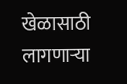खेळासाठी लागणाऱ्या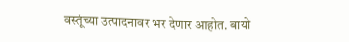वस्तूंच्या उत्पादनावर भर देणार आहोत. बायो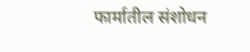फार्मातील संशोधन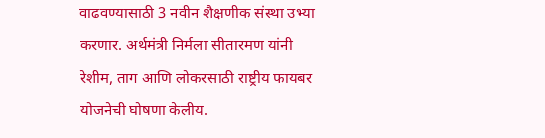वाढवण्यासाठी 3 नवीन शैक्षणीक संस्था उभ्या करणार. अर्थमंत्री निर्मला सीतारमण यांनी रेशीम, ताग आणि लोकरसाठी राष्ट्रीय फायबर योजनेची घोषणा केलीय.